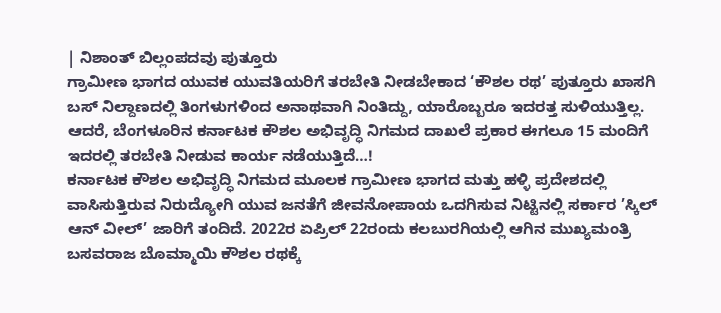| ನಿಶಾಂತ್ ಬಿಲ್ಲಂಪದವು ಪುತ್ತೂರು
ಗ್ರಾಮೀಣ ಭಾಗದ ಯುವಕ ಯುವತಿಯರಿಗೆ ತರಬೇತಿ ನೀಡಬೇಕಾದ ‘ಕೌಶಲ ರಥ’ ಪುತ್ತೂರು ಖಾಸಗಿ ಬಸ್ ನಿಲ್ದಾಣದಲ್ಲಿ ತಿಂಗಳುಗಳಿಂದ ಅನಾಥವಾಗಿ ನಿಂತಿದ್ದು, ಯಾರೊಬ್ಬರೂ ಇದರತ್ತ ಸುಳಿಯುತ್ತಿಲ್ಲ. ಆದರೆ, ಬೆಂಗಳೂರಿನ ಕರ್ನಾಟಕ ಕೌಶಲ ಅಭಿವೃದ್ಧಿ ನಿಗಮದ ದಾಖಲೆ ಪ್ರಕಾರ ಈಗಲೂ 15 ಮಂದಿಗೆ ಇದರಲ್ಲಿ ತರಬೇತಿ ನೀಡುವ ಕಾರ್ಯ ನಡೆಯುತ್ತಿದೆ…!
ಕರ್ನಾಟಕ ಕೌಶಲ ಅಭಿವೃದ್ಧಿ ನಿಗಮದ ಮೂಲಕ ಗ್ರಾಮೀಣ ಭಾಗದ ಮತ್ತು ಹಳ್ಳಿ ಪ್ರದೇಶದಲ್ಲಿ ವಾಸಿಸುತ್ತಿರುವ ನಿರುದ್ಯೋಗಿ ಯುವ ಜನತೆಗೆ ಜೀವನೋಪಾಯ ಒದಗಿಸುವ ನಿಟ್ಟಿನಲ್ಲಿ ಸರ್ಕಾರ ’ಸ್ಕಿಲ್ ಆನ್ ವೀಲ್’ ಜಾರಿಗೆ ತಂದಿದೆ. 2022ರ ಏಪ್ರಿಲ್ 22ರಂದು ಕಲಬುರಗಿಯಲ್ಲಿ ಆಗಿನ ಮುಖ್ಯಮಂತ್ರಿ ಬಸವರಾಜ ಬೊಮ್ಮಾಯಿ ಕೌಶಲ ರಥಕ್ಕೆ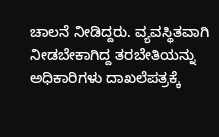ಚಾಲನೆ ನೀಡಿದ್ದರು. ವ್ಯವಸ್ಥಿತವಾಗಿ ನೀಡಬೇಕಾಗಿದ್ದ ತರಬೇತಿಯನ್ನು ಅಧಿಕಾರಿಗಳು ದಾಖಲೆಪತ್ರಕ್ಕೆ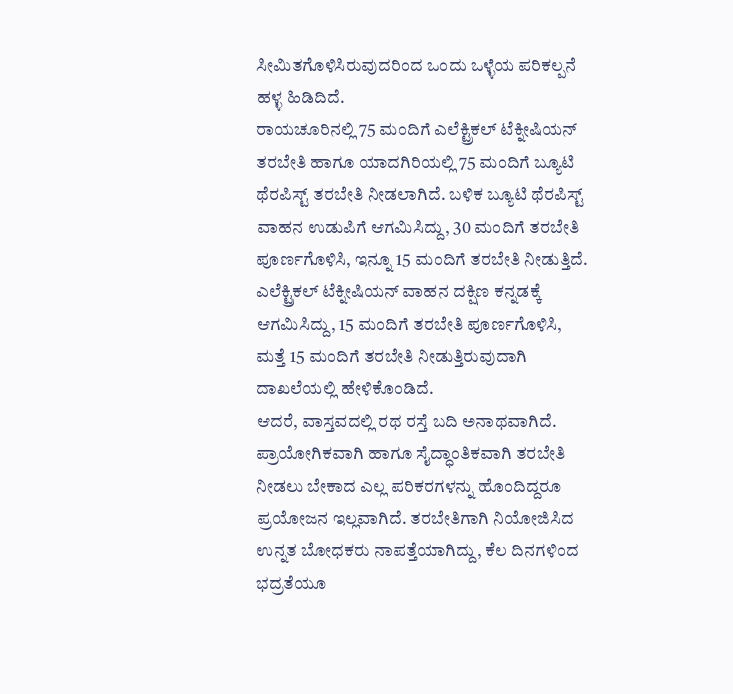ಸೀಮಿತಗೊಳಿಸಿರುವುದರಿಂದ ಒಂದು ಒಳ್ಳೆಯ ಪರಿಕಲ್ಪನೆ ಹಳ್ಳ ಹಿಡಿದಿದೆ.
ರಾಯಚೂರಿನಲ್ಲಿ 75 ಮಂದಿಗೆ ಎಲೆಕ್ಟ್ರಿಕಲ್ ಟೆಕ್ನೀಷಿಯನ್ ತರಬೇತಿ ಹಾಗೂ ಯಾದಗಿರಿಯಲ್ಲಿ 75 ಮಂದಿಗೆ ಬ್ಯೂಟಿ ಥೆರಪಿಸ್ಟ್ ತರಬೇತಿ ನೀಡಲಾಗಿದೆ. ಬಳಿಕ ಬ್ಯೂಟಿ ಥೆರಪಿಸ್ಟ್ ವಾಹನ ಉಡುಪಿಗೆ ಆಗಮಿಸಿದ್ದು, 30 ಮಂದಿಗೆ ತರಬೇತಿ ಪೂರ್ಣಗೊಳಿಸಿ, ಇನ್ನೂ 15 ಮಂದಿಗೆ ತರಬೇತಿ ನೀಡುತ್ತಿದೆ. ಎಲೆಕ್ಟ್ರಿಕಲ್ ಟೆಕ್ನೀಷಿಯನ್ ವಾಹನ ದಕ್ಷಿಣ ಕನ್ನಡಕ್ಕೆ ಆಗಮಿಸಿದ್ದು, 15 ಮಂದಿಗೆ ತರಬೇತಿ ಪೂರ್ಣಗೊಳಿಸಿ, ಮತ್ತೆ 15 ಮಂದಿಗೆ ತರಬೇತಿ ನೀಡುತ್ತಿರುವುದಾಗಿ ದಾಖಲೆಯಲ್ಲಿ ಹೇಳಿಕೊಂಡಿದೆ.
ಆದರೆ, ವಾಸ್ತವದಲ್ಲಿ ರಥ ರಸ್ತೆ ಬದಿ ಅನಾಥವಾಗಿದೆ. ಪ್ರಾಯೋಗಿಕವಾಗಿ ಹಾಗೂ ಸೈದ್ಧಾಂತಿಕವಾಗಿ ತರಬೇತಿ ನೀಡಲು ಬೇಕಾದ ಎಲ್ಲ ಪರಿಕರಗಳನ್ನು ಹೊಂದಿದ್ದರೂ ಪ್ರಯೋಜನ ಇಲ್ಲವಾಗಿದೆ. ತರಬೇತಿಗಾಗಿ ನಿಯೋಜಿಸಿದ ಉನ್ನತ ಬೋಧಕರು ನಾಪತ್ತೆಯಾಗಿದ್ದು, ಕೆಲ ದಿನಗಳಿಂದ ಭದ್ರತೆಯೂ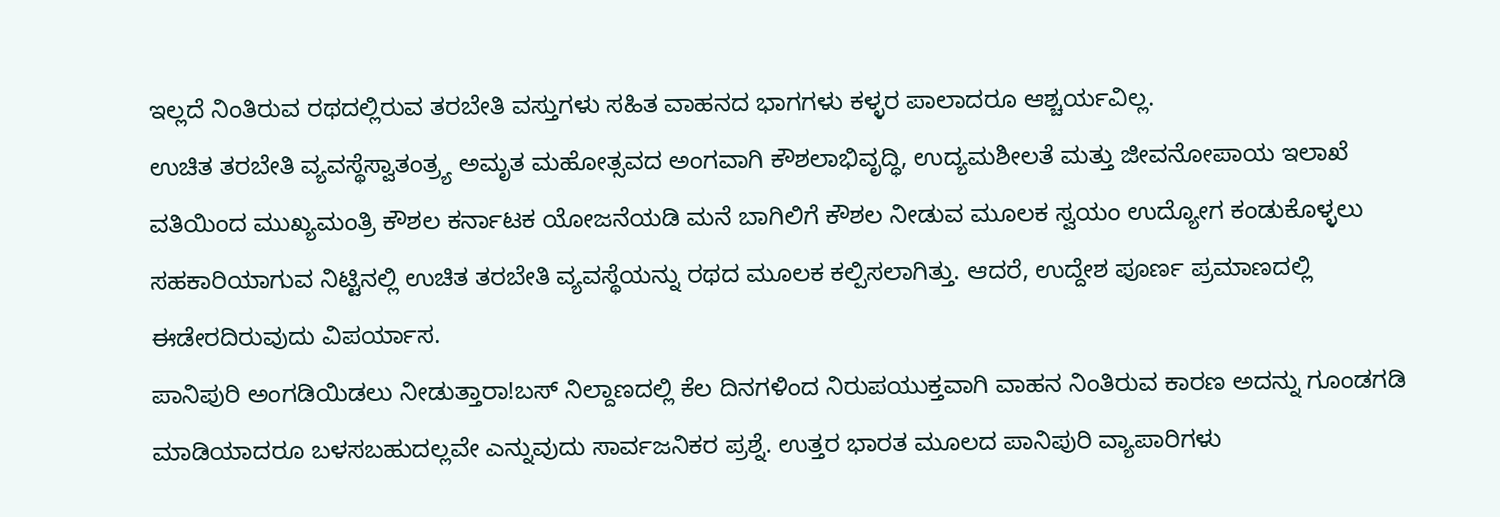ಇಲ್ಲದೆ ನಿಂತಿರುವ ರಥದಲ್ಲಿರುವ ತರಬೇತಿ ವಸ್ತುಗಳು ಸಹಿತ ವಾಹನದ ಭಾಗಗಳು ಕಳ್ಳರ ಪಾಲಾದರೂ ಆಶ್ಚರ್ಯವಿಲ್ಲ.
ಉಚಿತ ತರಬೇತಿ ವ್ಯವಸ್ಥೆಸ್ವಾತಂತ್ರ್ಯ ಅಮೃತ ಮಹೋತ್ಸವದ ಅಂಗವಾಗಿ ಕೌಶಲಾಭಿವೃದ್ಧಿ, ಉದ್ಯಮಶೀಲತೆ ಮತ್ತು ಜೀವನೋಪಾಯ ಇಲಾಖೆ ವತಿಯಿಂದ ಮುಖ್ಯಮಂತ್ರಿ ಕೌಶಲ ಕರ್ನಾಟಕ ಯೋಜನೆಯಡಿ ಮನೆ ಬಾಗಿಲಿಗೆ ಕೌಶಲ ನೀಡುವ ಮೂಲಕ ಸ್ವಯಂ ಉದ್ಯೋಗ ಕಂಡುಕೊಳ್ಳಲು ಸಹಕಾರಿಯಾಗುವ ನಿಟ್ಟಿನಲ್ಲಿ ಉಚಿತ ತರಬೇತಿ ವ್ಯವಸ್ಥೆಯನ್ನು ರಥದ ಮೂಲಕ ಕಲ್ಪಿಸಲಾಗಿತ್ತು. ಆದರೆ, ಉದ್ದೇಶ ಪೂರ್ಣ ಪ್ರಮಾಣದಲ್ಲಿ ಈಡೇರದಿರುವುದು ವಿಪರ್ಯಾಸ.
ಪಾನಿಪುರಿ ಅಂಗಡಿಯಿಡಲು ನೀಡುತ್ತಾರಾ!ಬಸ್ ನಿಲ್ದಾಣದಲ್ಲಿ ಕೆಲ ದಿನಗಳಿಂದ ನಿರುಪಯುಕ್ತವಾಗಿ ವಾಹನ ನಿಂತಿರುವ ಕಾರಣ ಅದನ್ನು ಗೂಂಡಗಡಿ ಮಾಡಿಯಾದರೂ ಬಳಸಬಹುದಲ್ಲವೇ ಎನ್ನುವುದು ಸಾರ್ವಜನಿಕರ ಪ್ರಶ್ನೆ. ಉತ್ತರ ಭಾರತ ಮೂಲದ ಪಾನಿಪುರಿ ವ್ಯಾಪಾರಿಗಳು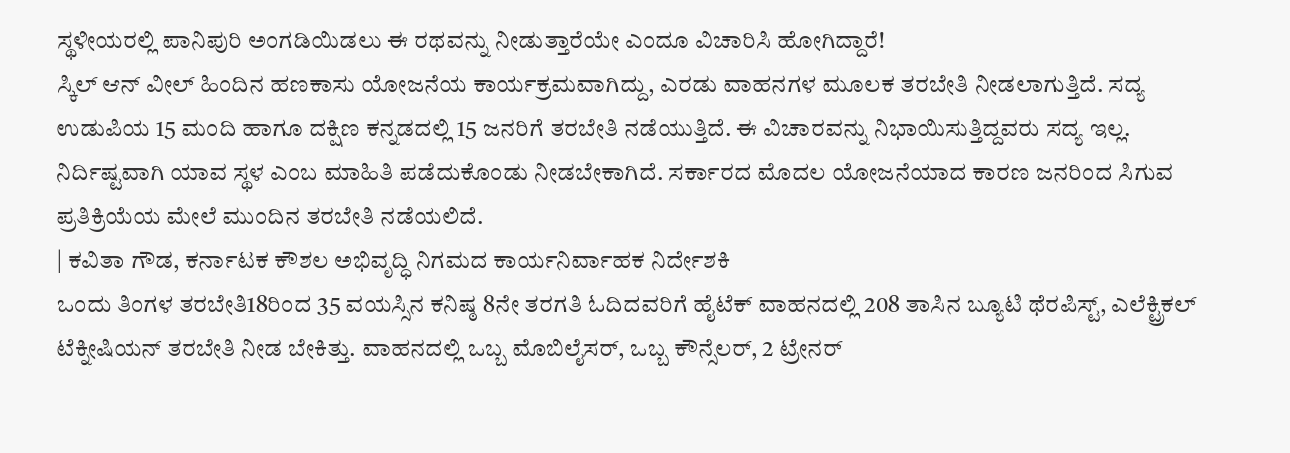ಸ್ಥಳೀಯರಲ್ಲಿ ಪಾನಿಪುರಿ ಅಂಗಡಿಯಿಡಲು ಈ ರಥವನ್ನು ನೀಡುತ್ತಾರೆಯೇ ಎಂದೂ ವಿಚಾರಿಸಿ ಹೋಗಿದ್ದಾರೆ!
ಸ್ಕಿಲ್ ಆನ್ ವೀಲ್ ಹಿಂದಿನ ಹಣಕಾಸು ಯೋಜನೆಯ ಕಾರ್ಯಕ್ರಮವಾಗಿದ್ದು, ಎರಡು ವಾಹನಗಳ ಮೂಲಕ ತರಬೇತಿ ನೀಡಲಾಗುತ್ತಿದೆ. ಸದ್ಯ ಉಡುಪಿಯ 15 ಮಂದಿ ಹಾಗೂ ದಕ್ಷಿಣ ಕನ್ನಡದಲ್ಲಿ 15 ಜನರಿಗೆ ತರಬೇತಿ ನಡೆಯುತ್ತಿದೆ. ಈ ವಿಚಾರವನ್ನು ನಿಭಾಯಿಸುತ್ತಿದ್ದವರು ಸದ್ಯ ಇಲ್ಲ. ನಿರ್ದಿಷ್ಟವಾಗಿ ಯಾವ ಸ್ಥಳ ಎಂಬ ಮಾಹಿತಿ ಪಡೆದುಕೊಂಡು ನೀಡಬೇಕಾಗಿದೆ. ಸರ್ಕಾರದ ಮೊದಲ ಯೋಜನೆಯಾದ ಕಾರಣ ಜನರಿಂದ ಸಿಗುವ ಪ್ರತಿಕ್ರಿಯೆಯ ಮೇಲೆ ಮುಂದಿನ ತರಬೇತಿ ನಡೆಯಲಿದೆ.
| ಕವಿತಾ ಗೌಡ, ಕರ್ನಾಟಕ ಕೌಶಲ ಅಭಿವೃದ್ಧಿ ನಿಗಮದ ಕಾರ್ಯನಿರ್ವಾಹಕ ನಿರ್ದೇಶಕಿ
ಒಂದು ತಿಂಗಳ ತರಬೇತಿ18ರಿಂದ 35 ವಯಸ್ಸಿನ ಕನಿಷ್ಠ 8ನೇ ತರಗತಿ ಓದಿದವರಿಗೆ ಹೈಟೆಕ್ ವಾಹನದಲ್ಲಿ 208 ತಾಸಿನ ಬ್ಯೂಟಿ ಥೆರಪಿಸ್ಟ್, ಎಲೆಕ್ಟ್ರಿಕಲ್ ಟೆಕ್ನೀಷಿಯನ್ ತರಬೇತಿ ನೀಡ ಬೇಕಿತ್ತು. ವಾಹನದಲ್ಲಿ ಒಬ್ಬ ಮೊಬಿಲೈಸರ್, ಒಬ್ಬ ಕೌನ್ಸೆಲರ್, 2 ಟ್ರೇನರ್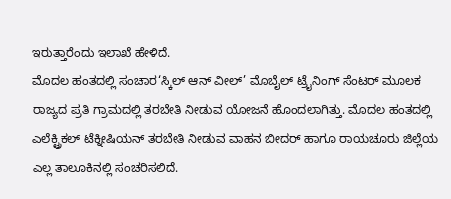ಇರುತ್ತಾರೆಂದು ಇಲಾಖೆ ಹೇಳಿದೆ.
ಮೊದಲ ಹಂತದಲ್ಲಿ ಸಂಚಾರ‘ಸ್ಕಿಲ್ ಆನ್ ವೀಲ್’ ಮೊಬೈಲ್ ಟ್ರೖೆನಿಂಗ್ ಸೆಂಟರ್ ಮೂಲಕ ರಾಜ್ಯದ ಪ್ರತಿ ಗ್ರಾಮದಲ್ಲಿ ತರಬೇತಿ ನೀಡುವ ಯೋಜನೆ ಹೊಂದಲಾಗಿತ್ತು. ಮೊದಲ ಹಂತದಲ್ಲಿ ಎಲೆಕ್ಟ್ರಿಕಲ್ ಟೆಕ್ನೀಷಿಯನ್ ತರಬೇತಿ ನೀಡುವ ವಾಹನ ಬೀದರ್ ಹಾಗೂ ರಾಯಚೂರು ಜಿಲ್ಲೆಯ ಎಲ್ಲ ತಾಲೂಕಿನಲ್ಲಿ ಸಂಚರಿಸಲಿದೆ.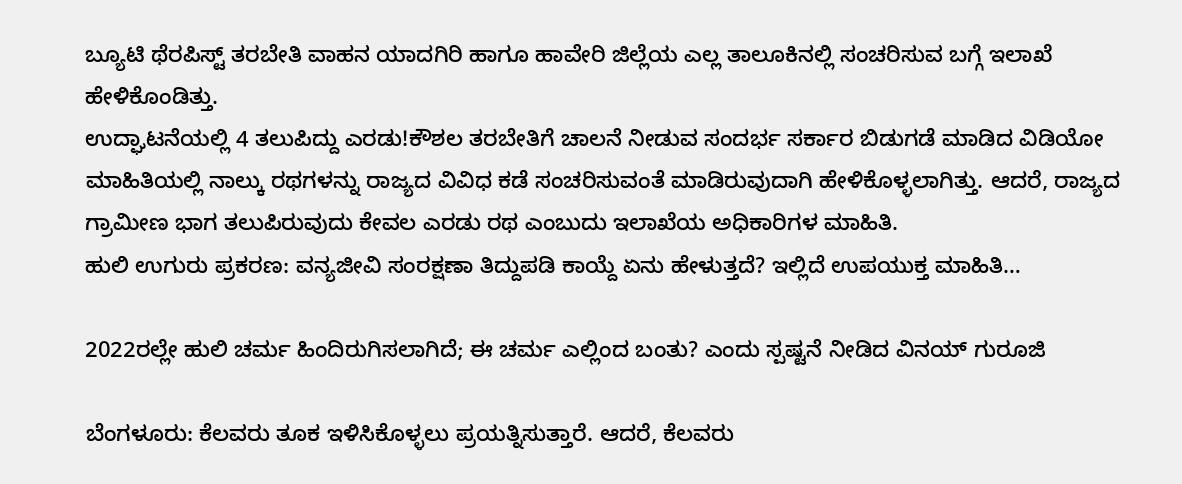ಬ್ಯೂಟಿ ಥೆರಪಿಸ್ಟ್ ತರಬೇತಿ ವಾಹನ ಯಾದಗಿರಿ ಹಾಗೂ ಹಾವೇರಿ ಜಿಲ್ಲೆಯ ಎಲ್ಲ ತಾಲೂಕಿನಲ್ಲಿ ಸಂಚರಿಸುವ ಬಗ್ಗೆ ಇಲಾಖೆ ಹೇಳಿಕೊಂಡಿತ್ತು.
ಉದ್ಘಾಟನೆಯಲ್ಲಿ 4 ತಲುಪಿದ್ದು ಎರಡು!ಕೌಶಲ ತರಬೇತಿಗೆ ಚಾಲನೆ ನೀಡುವ ಸಂದರ್ಭ ಸರ್ಕಾರ ಬಿಡುಗಡೆ ಮಾಡಿದ ವಿಡಿಯೋ ಮಾಹಿತಿಯಲ್ಲಿ ನಾಲ್ಕು ರಥಗಳನ್ನು ರಾಜ್ಯದ ವಿವಿಧ ಕಡೆ ಸಂಚರಿಸುವಂತೆ ಮಾಡಿರುವುದಾಗಿ ಹೇಳಿಕೊಳ್ಳಲಾಗಿತ್ತು. ಆದರೆ, ರಾಜ್ಯದ ಗ್ರಾಮೀಣ ಭಾಗ ತಲುಪಿರುವುದು ಕೇವಲ ಎರಡು ರಥ ಎಂಬುದು ಇಲಾಖೆಯ ಅಧಿಕಾರಿಗಳ ಮಾಹಿತಿ.
ಹುಲಿ ಉಗುರು ಪ್ರಕರಣ: ವನ್ಯಜೀವಿ ಸಂರಕ್ಷಣಾ ತಿದ್ದುಪಡಿ ಕಾಯ್ದೆ ಏನು ಹೇಳುತ್ತದೆ? ಇಲ್ಲಿದೆ ಉಪಯುಕ್ತ ಮಾಹಿತಿ…

2022ರಲ್ಲೇ ಹುಲಿ ಚರ್ಮ ಹಿಂದಿರುಗಿಸಲಾಗಿದೆ; ಈ ಚರ್ಮ ಎಲ್ಲಿಂದ ಬಂತು? ಎಂದು ಸ್ಪಷ್ಟನೆ ನೀಡಿದ ವಿನಯ್ ಗುರೂಜಿ

ಬೆಂಗಳೂರು: ಕೆಲವರು ತೂಕ ಇಳಿಸಿಕೊಳ್ಳಲು ಪ್ರಯತ್ನಿಸುತ್ತಾರೆ. ಆದರೆ, ಕೆಲವರು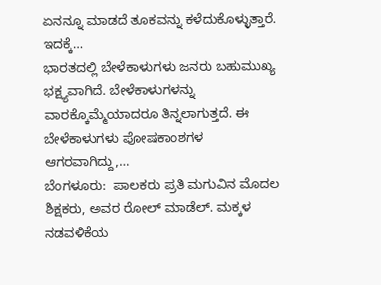ಏನನ್ನೂ ಮಾಡದೆ ತೂಕವನ್ನು ಕಳೆದುಕೊಳ್ಳುತ್ತಾರೆ. ಇದಕ್ಕೆ…
ಭಾರತದಲ್ಲಿ ಬೇಳೆಕಾಳುಗಳು ಜನರು ಬಹುಮುಖ್ಯ ಭಕ್ಷ್ಯವಾಗಿದೆ. ಬೇಳೆಕಾಳುಗಳನ್ನು ವಾರಕ್ಕೊಮ್ಮೆಯಾದರೂ ತಿನ್ನಲಾಗುತ್ತದೆ. ಈ ಬೇಳೆಕಾಳುಗಳು ಪೋಷಕಾಂಶಗಳ ಆಗರವಾಗಿದ್ದು,…
ಬೆಂಗಳೂರು:  ಪಾಲಕರು ಪ್ರತಿ ಮಗುವಿನ ಮೊದಲ ಶಿಕ್ಷಕರು, ಅವರ ರೋಲ್ ಮಾಡೆಲ್. ಮಕ್ಕಳ ನಡವಳಿಕೆಯ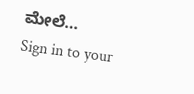ಮೇಲೆ…
Sign in to your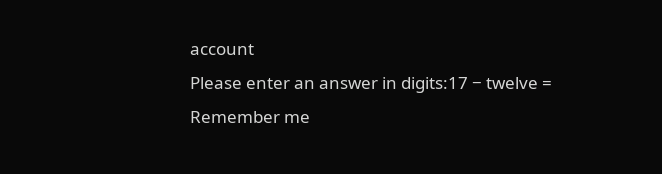account
Please enter an answer in digits:17 − twelve =
Remember me